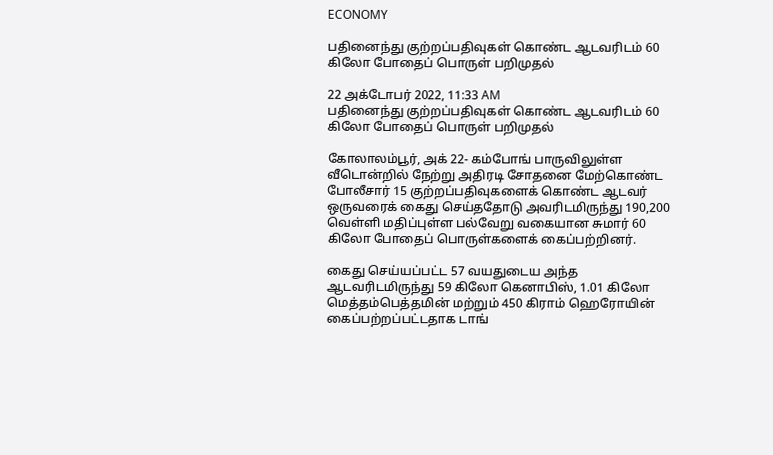ECONOMY

பதினைந்து குற்றப்பதிவுகள் கொண்ட ஆடவரிடம் 60 கிலோ போதைப் பொருள் பறிமுதல்

22 அக்டோபர் 2022, 11:33 AM
பதினைந்து குற்றப்பதிவுகள் கொண்ட ஆடவரிடம் 60 கிலோ போதைப் பொருள் பறிமுதல்

கோலாலம்பூர், அக் 22- கம்போங் பாருவிலுள்ள வீடொன்றில் நேற்று அதிரடி சோதனை மேற்கொண்ட போலீசார் 15 குற்றப்பதிவுகளைக் கொண்ட ஆடவர் ஒருவரைக் கைது செய்ததோடு அவரிடமிருந்து 190,200 வெள்ளி மதிப்புள்ள பல்வேறு வகையான சுமார் 60 கிலோ போதைப் பொருள்களைக் கைப்பற்றினர்.

கைது செய்யப்பட்ட 57 வயதுடைய அந்த ஆடவரிடமிருந்து 59 கிலோ கெனாபிஸ், 1.01 கிலோ மெத்தம்பெத்தமின் மற்றும் 450 கிராம் ஹெரோயின் கைப்பற்றப்பட்டதாக டாங்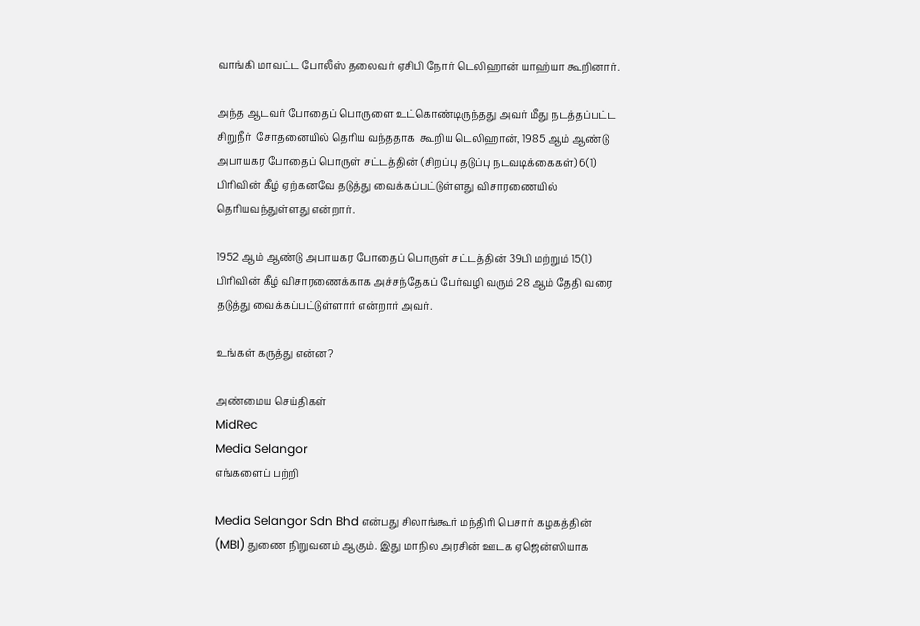வாங்கி மாவட்ட போலீஸ் தலைவர் ஏசிபி நோர் டெலிஹான் யாஹ்யா கூறினார்.

அந்த ஆடவர் போதைப் பொருளை உட்கொண்டிருந்தது அவர் மீது நடத்தப்பட்ட சிறுநீர்  சோதனையில் தெரிய வந்ததாக  கூறிய டெலிஹான், 1985 ஆம் ஆண்டு அபாயகர போதைப் பொருள் சட்டத்தின் (சிறப்பு தடுப்பு நடவடிக்கைகள்) 6(1) பிரிவின் கீழ் ஏற்கனவே தடுத்து வைக்கப்பட்டுள்ளது விசாரணையில் தெரியவந்துள்ளது என்றார்.

1952 ஆம் ஆண்டு அபாயகர போதைப் பொருள் சட்டத்தின் 39பி மற்றும் 15(1) பிரிவின் கீழ் விசாரணைக்காக அச்சந்தேகப் பேர்வழி வரும் 28 ஆம் தேதி வரை தடுத்து வைக்கப்பட்டுள்ளார் என்றார் அவர்.

உங்கள் கருத்து என்ன?

அண்மைய செய்திகள்
MidRec
Media Selangor
எங்களைப் பற்றி

Media Selangor Sdn Bhd என்பது சிலாங்கூர் மந்திரி பெசார் கழகத்தின் (MBI) துணை நிறுவனம் ஆகும். இது மாநில அரசின் ஊடக ஏஜென்ஸியாக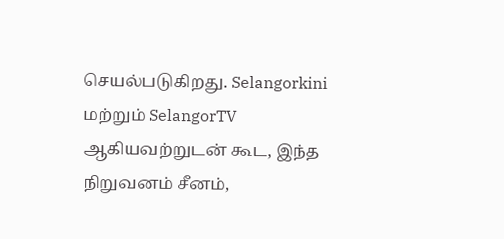செயல்படுகிறது. Selangorkini மற்றும் SelangorTV ஆகியவற்றுடன் கூட, இந்த நிறுவனம் சீனம்,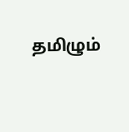தமிழும்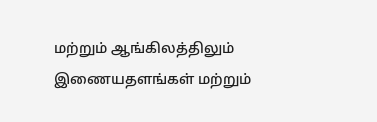மற்றும் ஆங்கிலத்திலும் இணையதளங்கள் மற்றும்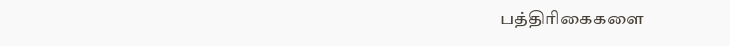பத்திரிகைகளை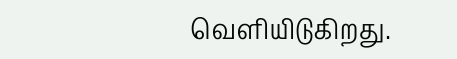வெளியிடுகிறது.